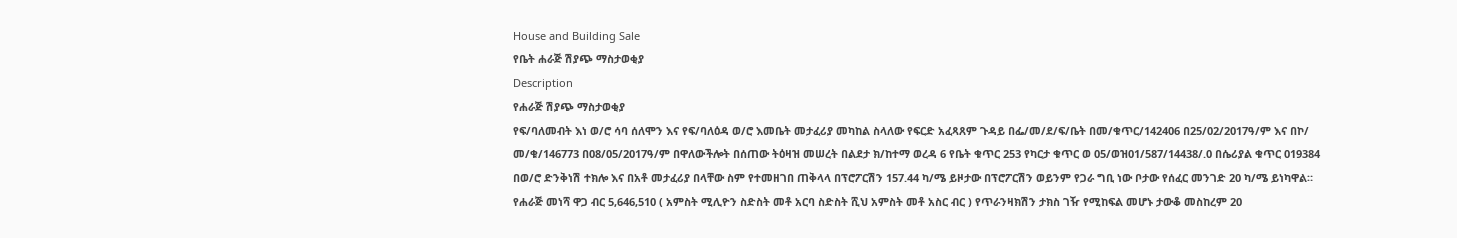House and Building Sale
የቤት ሐራጅ ሽያጭ ማስታወቂያ
Description
የሐራጅ ሽያጭ ማስታወቂያ
የፍ/ባለመብት እነ ወ/ሮ ሳባ ሰለሞን እና የፍ/ባለዕዳ ወ/ሮ እመቤት መታፈሪያ መካከል ስላለው የፍርድ አፈጻጸም ጉዳይ በፌ/መ/ደ/ፍ/ቤት በመ/ቁጥር/142406 በ25/02/2017ዓ/ም እና በኮ/ መ/ቁ/146773 በ08/05/2017ዓ/ም በዋለውችሎት በሰጠው ትዕዛዝ መሠረት በልደታ ክ/ከተማ ወረዳ 6 የቤት ቁጥር 253 የካርታ ቁጥር ወ 05/ወዝ01/587/14438/.0 በሴሪያል ቁጥር 019384 በወ/ሮ ድንቅነሽ ተክሎ እና በአቶ መታፈሪያ በላቸው ስም የተመዘገበ ጠቅላላ በፕሮፖርሽን 157.44 ካ/ሜ ይዞታው በፕሮፖርሽን ወይንም የጋራ ግቢ ነው ቦታው የሰፈር መንገድ 20 ካ/ሜ ይነካዋል። የሐራጅ መነሻ ዋጋ ብር 5,646,510 ( አምስት ሚሊዮን ስድስት መቶ አርባ ስድስት ሺህ አምስት መቶ አስር ብር ) የጥራንዛክሽን ታክስ ገዥ የሚከፍል መሆኑ ታውቆ መስከረም 20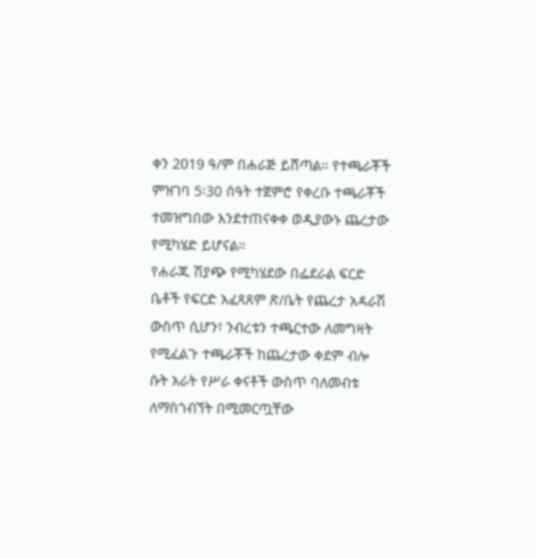ቀን 2019 ዓ/ም በሐራጅ ይሸጣል። የተጫራቾች ምዝገባ 5፡30 ሰዓት ተጀምሮ የቀረቡ ተጫራቾች ተመዝግበው እንደተጠናቀቀ ወዲያውኑ ጨረታው የሚካሄድ ይሆናል።
የሐራጁ ሽያጭ የሚካሄደው በፌደራል ፍርድ ቤቶች የፍርድ አፈጻጸም ጽ/ቤት የጨረታ አዳራሽ ውስጥ ሲሆን፣ ንብረቱን ተጫርተው ለመግዛት የሚፈልጉ ተጫራቾች ከጨረታው ቀደም ብሎ ሱት አራት የሥራ ቀናቶች ውስጥ ባለመብቱ ለማስጎብኘት በሚመርጧቸው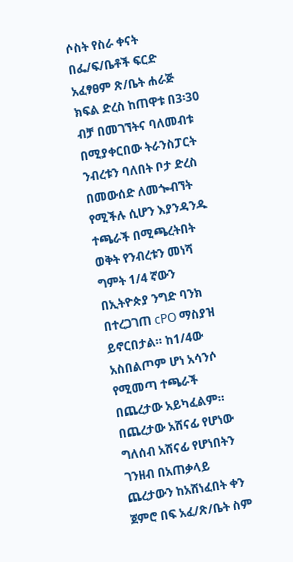ሶስት የስራ ቀናት በፌ/ፍ/ቤቶች ፍርድ አፈፃፀም ጽ/ቤት ሐራጅ ክፍል ድረስ ከጠዋቱ በ3፡30 ብቻ በመገኘትና ባለመብቱ በሚያቀርበው ትራንስፓርት ንብረቱን ባለበት ቦታ ድረስ በመውሰድ ለመጐብኘት የሚችሉ ሲሆን እያንዳንዱ ተጫራች በሚጫረትበት ወቅት የንብረቱን መነሻ ግምት 1/4 ኛውን በኢትዮጵያ ንግድ ባንክ በተረጋገጠ cPO ማስያዝ ይኖርበታል። ከ1/4ው አስበልጦም ሆነ አሳንሶ የሚመጣ ተጫራች በጨረታው አይካፈልም። በጨረታው አሸናፊ የሆነው ግለሰብ አሸናፊ የሆነበትን ገንዘብ በአጠቃላይ ጨረታውን ከአሸነፈበት ቀን ጀምሮ በፍ አፈ/ጽ/ቤት ስም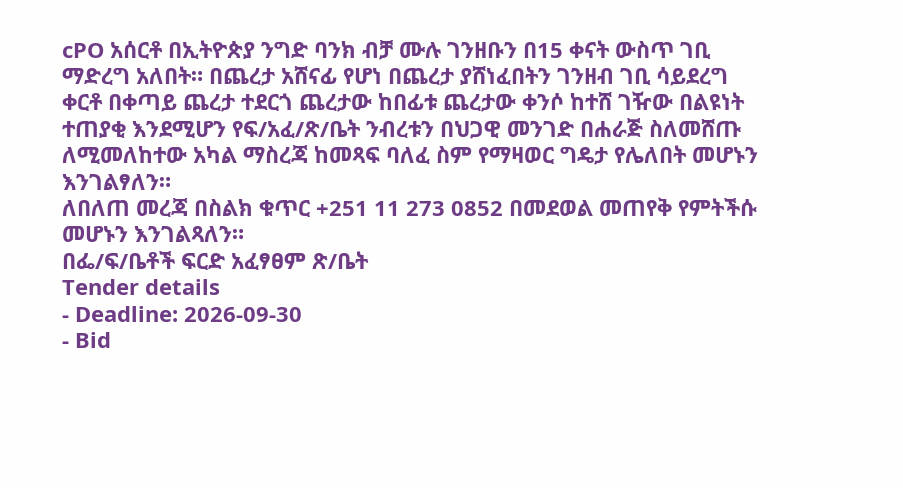cPO አሰርቶ በኢትዮጵያ ንግድ ባንክ ብቻ ሙሉ ገንዘቡን በ15 ቀናት ውስጥ ገቢ ማድረግ አለበት። በጨረታ አሸናፊ የሆነ በጨረታ ያሸነፈበትን ገንዘብ ገቢ ሳይደረግ ቀርቶ በቀጣይ ጨረታ ተደርጎ ጨረታው ከበፊቱ ጨረታው ቀንሶ ከተሸ ገዥው በልዩነት ተጠያቂ እንደሚሆን የፍ/አፈ/ጽ/ቤት ንብረቱን በህጋዊ መንገድ በሐራጅ ስለመሸጡ ለሚመለከተው አካል ማስረጃ ከመጻፍ ባለፈ ስም የማዛወር ግዴታ የሌለበት መሆኑን እንገልፃለን።
ለበለጠ መረጃ በስልክ ቁጥር +251 11 273 0852 በመደወል መጠየቅ የምትችሱ መሆኑን እንገልጻለን።
በፌ/ፍ/ቤቶች ፍርድ አፈፃፀም ጽ/ቤት
Tender details
- Deadline: 2026-09-30
- Bid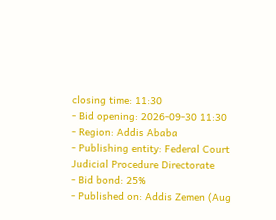closing time: 11:30
- Bid opening: 2026-09-30 11:30
- Region: Addis Ababa
- Publishing entity: Federal Court Judicial Procedure Directorate
- Bid bond: 25%
- Published on: Addis Zemen (Aug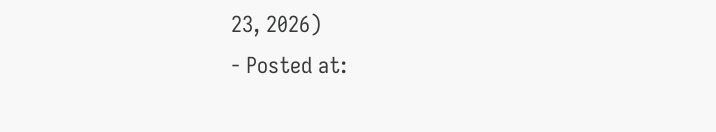23, 2026)
- Posted at: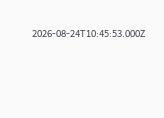2026-08-24T10:45:53.000Z